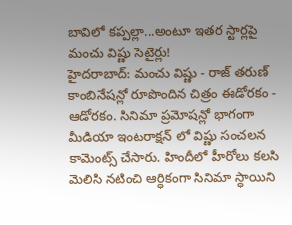బావిలో కప్పల్లా...అంటూ ఇతర స్టార్లపై మంచు విష్ణు సెటైర్లు!
హైదరాబాద్: మంచు విష్ణు - రాజ్ తరుణ్ కాంబినేషన్లో రూపొందిన చిత్రం ఈడోరకం - ఆడోరకం. సినిమా ప్రమోషన్లో భాగంగా మీడియా ఇంటరాక్షన్ లో విష్ణు సంచలన కామెంట్స్ చేసారు. హిందీలో హీరోలు కలసి మెలిసి నటించి ఆర్ధికంగా సినిమా స్ధాయిని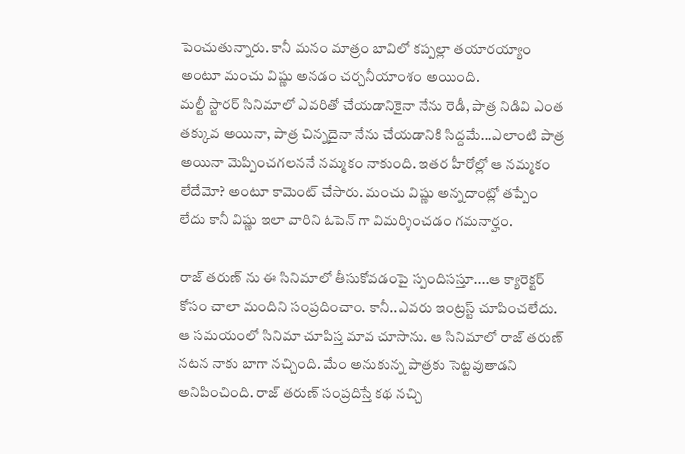పెంచుతున్నారు. కానీ మనం మాత్రం బావిలో కప్పల్లా తయారయ్యాం అంటూ మంచు విష్ణు అనడం చర్చనీయాంశం అయింది.
మల్టీ స్టారర్ సినిమాలో ఎవరితో చేయడానికైనా నేను రెడీ, పాత్ర నిడివి ఎంత తక్కువ అయినా, పాత్ర చిన్నదైనా నేను చేయడానికి సిద్దమే...ఎలాంటి పాత్ర అయినా మెప్పించగలననే నమ్మకం నాకుంది. ఇతర హీరోల్లో ఆ నమ్మకం లేదేమో? అంటూ కామెంట్ చేసారు. మంచు విష్ణు అన్నదాంట్లో తప్పేం లేదు కానీ విష్ణు ఇలా వారిని ఓపెన్ గా విమర్శించడం గమనార్హం.

రాజ్ తరుణ్ ను ఈ సినిమాలో తీసుకోవడంపై స్పందిసస్తూ....ఆ క్యారెక్టర్ కోసం చాలా మందిని సంప్రదించాం. కానీ..ఎవరు ఇంట్రస్ట్ చూపించలేదు. ఆ సమయంలో సినిమా చూపిస్త మావ చూసాను. ఆ సినిమాలో రాజ్ తరుణ్ నటన నాకు బాగా నచ్చింది. మేం అనుకున్న పాత్రకు సెట్టవుతాడని అనిపించింది. రాజ్ తరుణ్ సంప్రదిస్తే కథ నచ్చి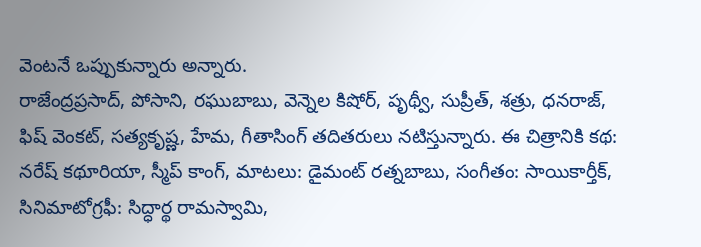వెంటనే ఒప్పుకున్నారు అన్నారు.
రాజేంద్రప్రసాద్, పోసాని, రఘుబాబు, వెన్నెల కిషోర్, పృథ్వీ, సుప్రీత్, శత్రు, ధనరాజ్, ఫిష్ వెంకట్, సత్యకృష్ణ, హేమ, గీతాసింగ్ తదితరులు నటిస్తున్నారు. ఈ చిత్రానికి కథ: నరేష్ కథూరియా, స్మీప్ కాంగ్, మాటలు: డైమంట్ రత్నబాబు, సంగీతం: సాయికార్తీక్, సినిమాటోగ్రఫీ: సిద్ధార్థ రామస్వామి,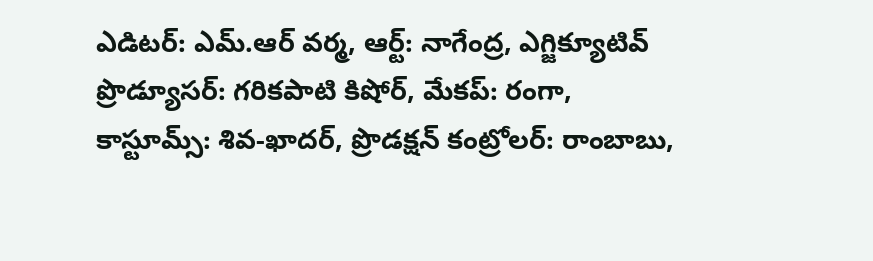ఎడిటర్: ఎమ్.ఆర్ వర్మ, ఆర్ట్: నాగేంద్ర, ఎగ్జిక్యూటివ్ ప్రొడ్యూసర్: గరికపాటి కిషోర్, మేకప్: రంగా, కాస్టూమ్స్: శివ-ఖాదర్, ప్రొడక్షన్ కంట్రోలర్: రాంబాబు,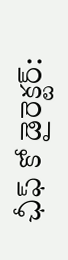ఛీఫ్ కో డైరెక్టర్: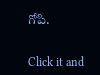గోపి.


Click it and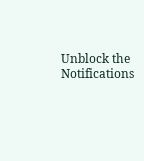Unblock the Notifications